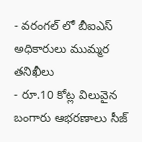- వరంగల్ లో బీఐఎస్ అధికారులు ముమ్మర తనిఖీలు
- రూ.10 కోట్ల విలువైన బంగారు ఆభరణాలు సీజ్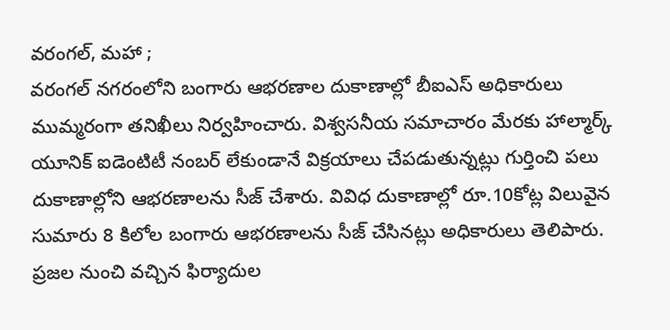వరంగల్, మహా ;
వరంగల్ నగరంలోని బంగారు ఆభరణాల దుకాణాల్లో బీఐఎస్ అధికారులు ముమ్మరంగా తనిఖీలు నిర్వహించారు. విశ్వసనీయ సమాచారం మేరకు హాల్మార్క్ యూనిక్ ఐడెంటిటీ నంబర్ లేకుండానే విక్రయాలు చేపడుతున్నట్లు గుర్తించి పలు దుకాణాల్లోని ఆభరణాలను సీజ్ చేశారు. వివిధ దుకాణాల్లో రూ.10కోట్ల విలువైన సుమారు 8 కిలోల బంగారు ఆభరణాలను సీజ్ చేసినట్లు అధికారులు తెలిపారు. ప్రజల నుంచి వచ్చిన ఫిర్యాదుల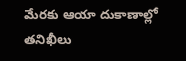మేరకు ఆయా దుకాణాల్లో తనిఖీలు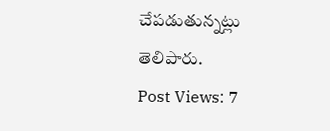చేపడుతున్నట్లు తెలిపారు.
Post Views: 7